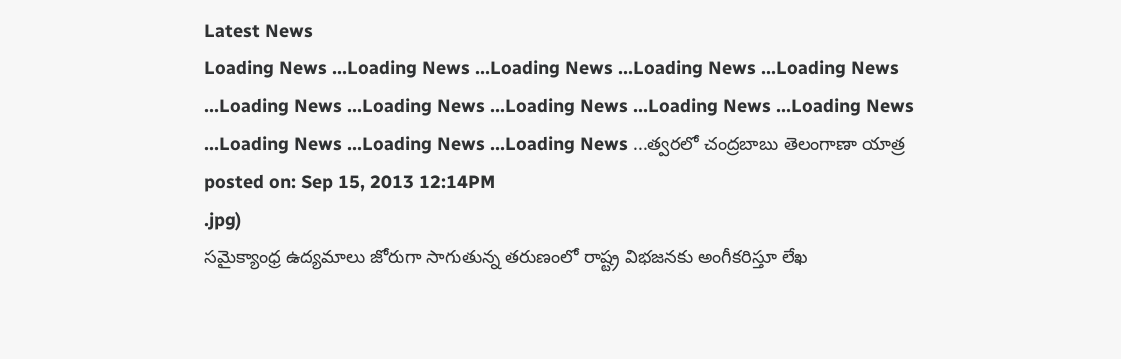Latest News
Loading News ...Loading News ...Loading News ...Loading News ...Loading News ...Loading News ...Loading News ...Loading News ...Loading News ...Loading News ...Loading News ...Loading News ...Loading News ...త్వరలో చంద్రబాబు తెలంగాణా యాత్ర
posted on: Sep 15, 2013 12:14PM
.jpg)
సమైక్యాంధ్ర ఉద్యమాలు జోరుగా సాగుతున్న తరుణంలో రాష్ట్ర విభజనకు అంగీకరిస్తూ లేఖ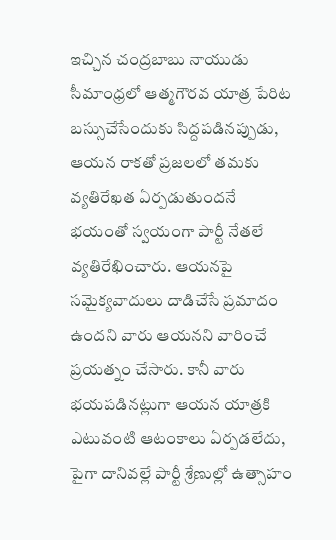ఇచ్చిన చంద్రబాబు నాయుడు సీమాంధ్రలో ఆత్మగౌరవ యాత్ర పేరిట బస్సుచేసేందుకు సిద్దపడినప్పుడు, ఆయన రాకతో ప్రజలలో తమకు వ్యతిరేఖత ఏర్పడుతుందనే భయంతో స్వయంగా పార్టీ నేతలే వ్యతిరేఖించారు. ఆయనపై సమైక్యవాదులు దాడిచేసే ప్రమాదం ఉందని వారు ఆయనని వారించే ప్రయత్నం చేసారు. కానీ వారు భయపడినట్లుగా ఆయన యాత్రకి ఎటువంటి ఆటంకాలు ఏర్పడలేదు, పైగా దానివల్లే పార్టీ శ్రేణుల్లో ఉత్సాహం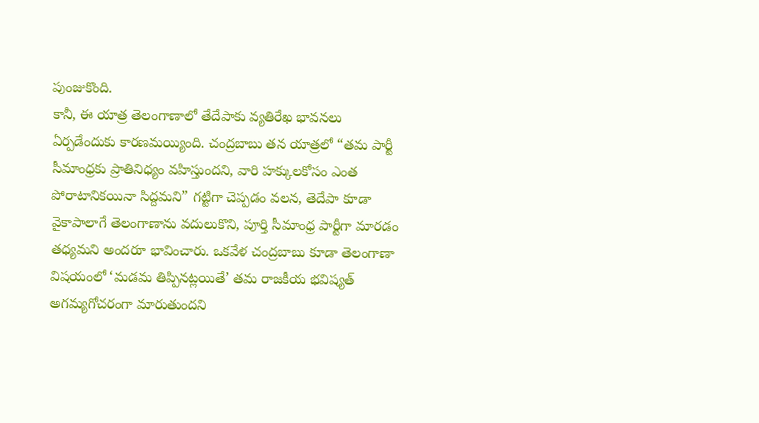పుంజుకొంది.
కానీ, ఈ యాత్ర తెలంగాణాలో తేదేపాకు వ్యతిరేఖ భావనలు ఏర్పడేందుకు కారణమయ్యింది. చంద్రబాబు తన యాత్రలో “తమ పార్టీ సీమాంధ్రకు ప్రాతినిధ్యం వహిస్తుందని, వారి హక్కులకోసం ఎంత పోరాటానికయినా సిద్దమని” గట్టిగా చెప్పడం వలన, తెదేపా కూడా వైకాపాలాగే తెలంగాణాను వదులుకొని, పూర్తి సీమాంధ్ర పార్టీగా మారడం తధ్యమని అందరూ భావించారు. ఒకవేళ చంద్రబాబు కూడా తెలంగాణా విషయంలో ‘మడమ తిప్పినట్లయితే’ తమ రాజకీయ భవిష్యత్ అగమ్యగోచరంగా మారుతుందని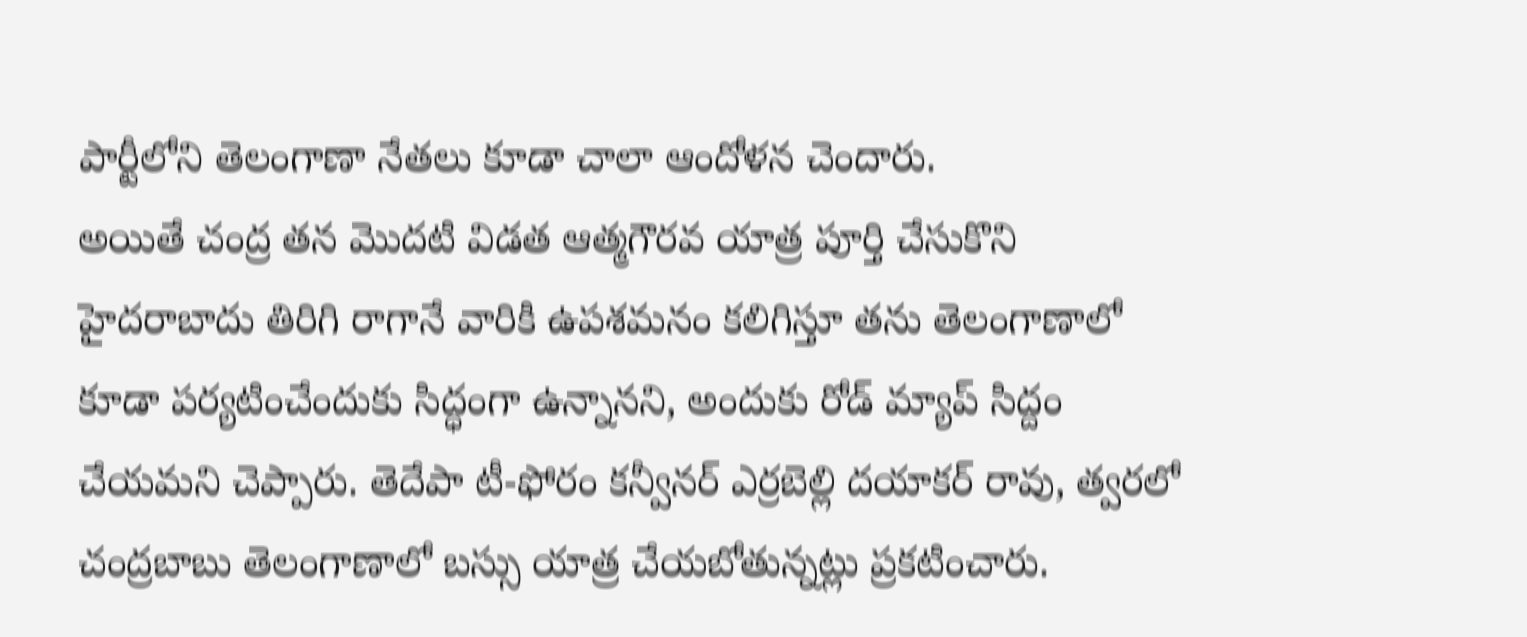పార్టీలోని తెలంగాణా నేతలు కూడా చాలా ఆందోళన చెందారు.
అయితే చంద్ర తన మొదటి విడత ఆత్మగౌరవ యాత్ర పూర్తి చేసుకొని హైదరాబాదు తిరిగి రాగానే వారికి ఉపశమనం కలిగిస్తూ తను తెలంగాణాలో కూడా పర్యటించేందుకు సిద్ధంగా ఉన్నానని, అందుకు రోడ్ మ్యాప్ సిద్దం చేయమని చెప్పారు. తెదేపా టీ-ఫోరం కన్వీనర్ ఎర్రబెల్లి దయాకర్ రావు, త్వరలో చంద్రబాబు తెలంగాణాలో బస్సు యాత్ర చేయబోతున్నట్లు ప్రకటించారు.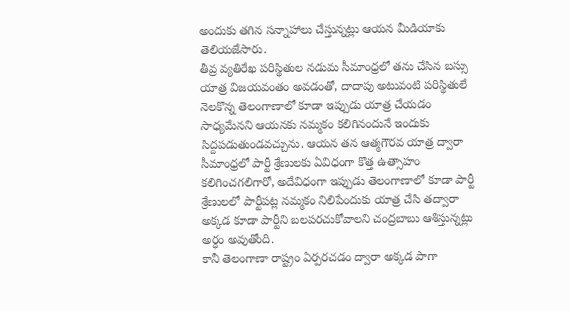అందుకు తగిన సన్నాహాలు చేస్తున్నట్లు ఆయన మీడియాకు తెలియజేసారు.
తీవ్ర వ్యతిరేఖ పరిస్థితుల నడుమ సీమాంధ్రలో తను చేసిన బస్సు యాత్ర విజయవంతం అవడంతో, దాదాపు అటువంటి పరిస్థితులే నెలకొన్న తెలంగాణాలో కూడా ఇప్పుడు యాత్ర చేయడం సాధ్యమేనని ఆయనకు నమ్మకం కలిగినందునే ఇందుకు సిద్దపడుతుండవచ్చును. ఆయన తన ఆత్మగౌరవ యాత్ర ద్వారా సీమాంధ్రలో పార్టీ శ్రేణులకు ఏవిధంగా కొత్త ఉత్సాహం కలిగించగలిగారో, అదేవిధంగా ఇప్పుడు తెలంగాణాలో కూడా పార్టీ శ్రేణులలో పార్టీపట్ల నమ్మకం నిలిపేందుకు యాత్ర చేసి తద్వారా అక్కడ కూడా పార్టీని బలపరచుకోవాలని చంద్రబాబు ఆశిస్తున్నట్లు అర్ధం అవుతోంది.
కానీ తెలంగాణా రాష్ట్రం ఏర్పరచడం ద్వారా అక్కడ పాగా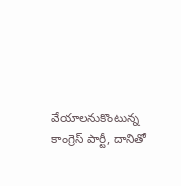వేయాలనుకొంటున్న కాంగ్రెస్ పార్టీ, దానితో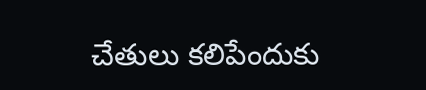చేతులు కలిపేందుకు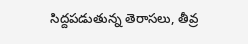సిద్దపడుతున్న తెరాసలు, తీవ్ర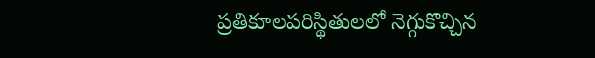ప్రతికూలపరిస్థితులలో నెగ్గుకొచ్చిన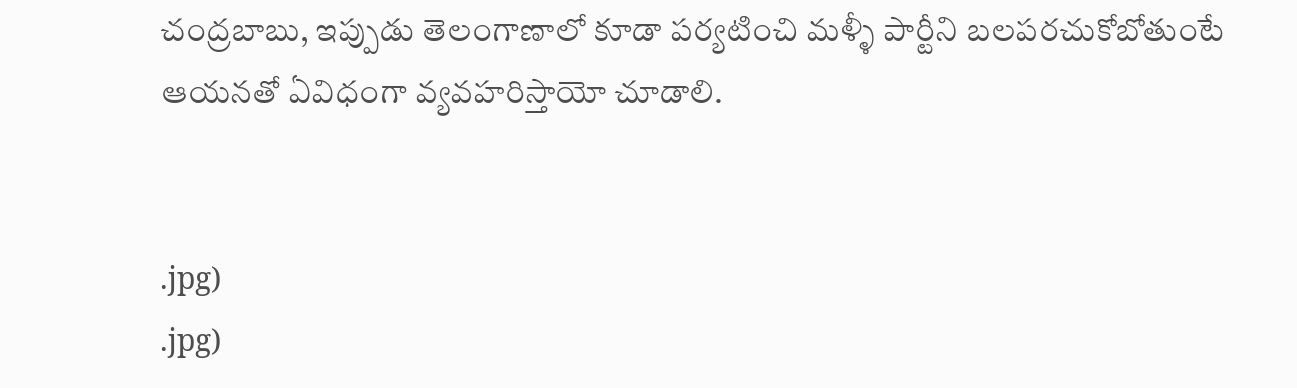చంద్రబాబు, ఇప్పుడు తెలంగాణాలో కూడా పర్యటించి మళ్ళీ పార్టీని బలపరచుకోబోతుంటే ఆయనతో ఏవిధంగా వ్యవహరిస్తాయో చూడాలి.


.jpg)
.jpg)